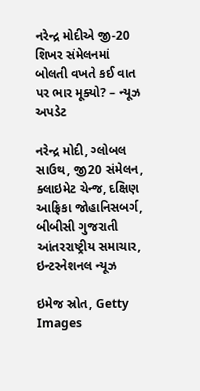નરેન્દ્ર મોદીએ જી-20 શિખર સંમેલનમાં બોલતી વખતે કઈ વાત પર ભાર મૂક્યો? – ન્યૂઝ અપડેટ

નરેન્દ્ર મોદી, ગ્લોબલ સાઉથ, જી20 સંમેલન, ક્લાઇમેટ ચેન્જ, દક્ષિણ આફ્રિકા જોહાનિસબર્ગ, બીબીસી ગુજરાતી આંતરરાષ્ટ્રીય સમાચાર, ઇન્ટરનેશનલ ન્યૂઝ

ઇમેજ સ્રોત, Getty Images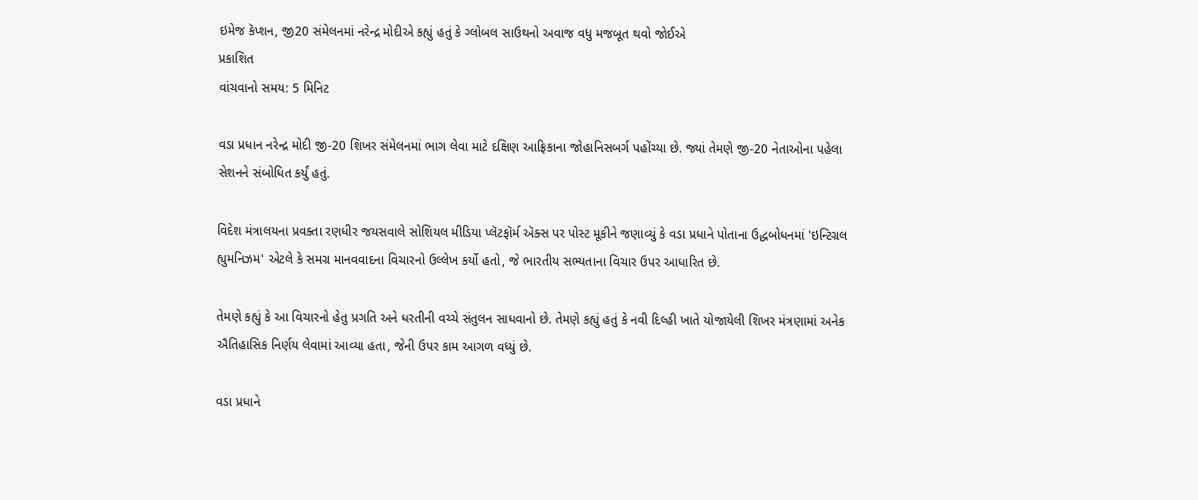ઇમેજ કૅપ્શન, જી20 સંમેલનમાં નરેન્દ્ર મોદીએ કહ્યું હતું કે ગ્લોબલ સાઉથનો અવાજ વધુ મજબૂત થવો જોઈએ
પ્રકાશિત
વાંચવાનો સમય: 5 મિનિટ

વડા પ્રધાન નરેન્દ્ર મોદી જી-20 શિખર સંમેલનમાં ભાગ લેવા માટે દક્ષિણ આફ્રિકાના જોહાનિસબર્ગ પહોંચ્યા છે. જ્યાં તેમણે જી-20 નેતાઓના પહેલા સેશનને સંબોધિત કર્યું હતું.

વિદેશ મંત્રાલયના પ્રવક્તા રણધીર જયસવાલે સોશિયલ મીડિયા પ્લૅટફૉર્મ ઍક્સ પર પોસ્ટ મૂકીને જણાવ્યું કે વડા પ્રધાને પોતાના ઉદ્ધબોધનમાં 'ઇન્ટિગ્રલ હ્યુમનિઝમ' એટલે કે સમગ્ર માનવવાદના વિચારનો ઉલ્લેખ કર્યો હતો, જે ભારતીય સભ્યતાના વિચાર ઉપર આધારિત છે.

તેમણે કહ્યું કે આ વિચારનો હેતુ પ્રગતિ અને ધરતીની વચ્ચે સંતુલન સાધવાનો છે. તેમણે કહ્યું હતું કે નવી દિલ્હી ખાતે યોજાયેલી શિખર મંત્રણામાં અનેક ઐતિહાસિક નિર્ણય લેવામાં આવ્યા હતા, જેની ઉપર કામ આગળ વધ્યું છે.

વડા પ્રધાને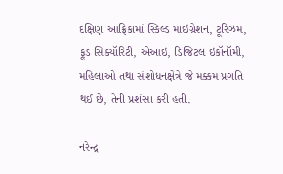દક્ષિણ આફ્રિકામાં સ્કિલ્ડ માઇગ્રેશન, ટૂરિઝમ, ફૂડ સિક્યૉરિટી, એઆઇ, ડિજિટલ ઇકૉનૉમી, મહિલાઓ તથા સંશોધનક્ષેત્રે જે મક્કમ પ્રગતિ થઈ છે, તેની પ્રશંસા કરી હતી.

નરેન્દ્ર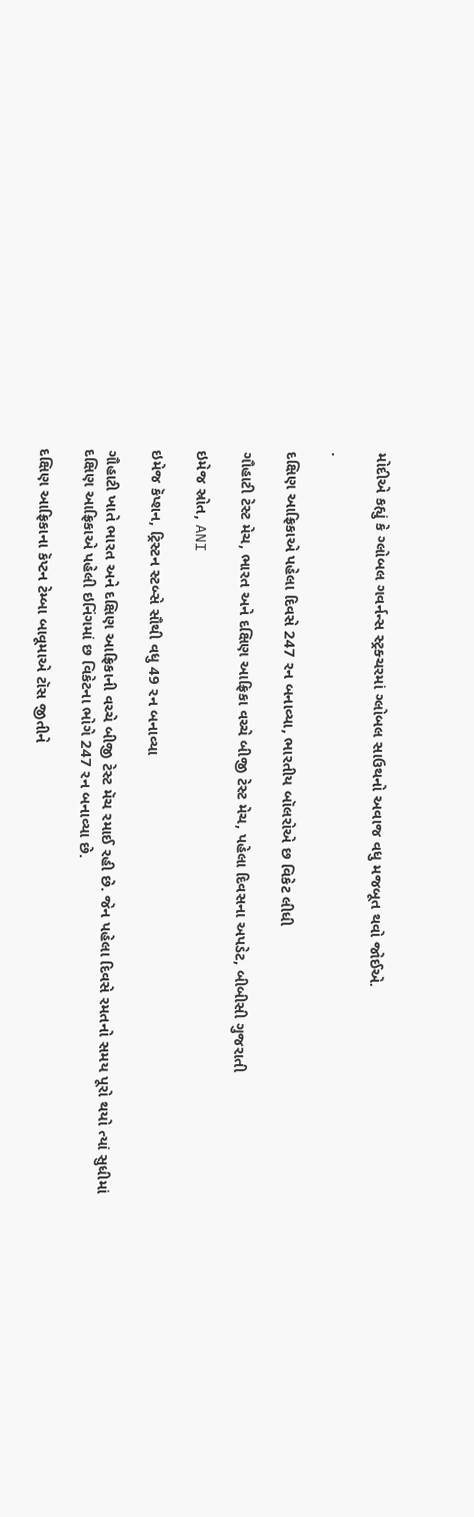મોદીએ કહ્યું કે ગ્લોબલ ગવર્નન્સ સ્ટ્રક્ચરમાં ગ્લોબલ સાઉથનો અવાજ વધુ મજબૂત થવો જોઈએ.

.

દક્ષિણ આફ્રિકાએ પહેલા દિવસે 247 રન બનાવ્યા, ભારતીય બૉલરોએ છ વિકેટ લીધી

ગૌહાટી ટેસ્ટ મેચ, ભારત અને દક્ષિણ આફ્રિકા વચ્ચે બીજી ટેસ્ટ મેચ, પહેલા દિવસના અપડેટ, બીબીસી ગુજરાતી

ઇમેજ સ્રોત, ANI

ઇમેજ કૅપ્શન, ટ્રિસ્ટન સ્ટબ્સે સૌથી વધુ 49 રન બનાવ્યા

ગૌહાટી ખાતે ભારત અને દક્ષિણ આફ્રિકાની વચ્ચે બીજી ટેસ્ટ મૅચ રમાઈ રહી છે. જેન પહેલા દિવસે રમતનો સમય પૂરો થયો ત્યાં સુધીમાં દક્ષિણ આફ્રિકાએ પહેલી ઇનિંગમાં છ વિકેટના ભોગે 247 રન બનાવ્યા છે.

દક્ષિણ આફ્રિકાના કૅપ્ટન ટેમ્બા બાવૂમાએ ટૉસ જીતીને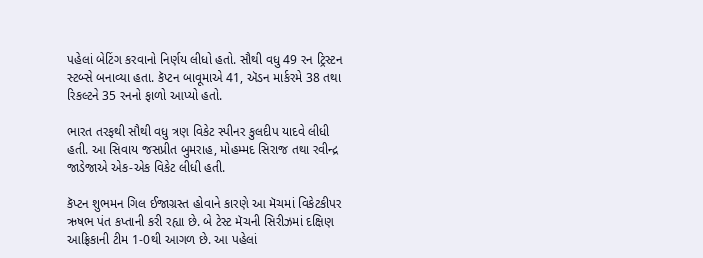પહેલાં બેટિંગ કરવાનો નિર્ણય લીધો હતો. સૌથી વધુ 49 રન ટ્રિસ્ટન સ્ટબ્સે બનાવ્યા હતા. કૅપ્ટન બાવૂમાએ 41, ઍડન માર્કરમે 38 તથા રિકલ્ટને 35 રનનો ફાળો આપ્યો હતો.

ભારત તરફથી સૌથી વધુ ત્રણ વિકેટ સ્પીનર કુલદીપ યાદવે લીધી હતી. આ સિવાય જસપ્રીત બુમરાહ, મોહમ્મદ સિરાજ તથા રવીન્દ્ર જાડેજાએ એક-એક વિકેટ લીધી હતી.

કૅપ્ટન શુભમન ગિલ ઈજાગ્રસ્ત હોવાને કારણે આ મૅચમાં વિકેટકીપર ઋષભ પંત કપ્તાની કરી રહ્યા છે. બે ટેસ્ટ મૅચની સિરીઝમાં દક્ષિણ આફ્રિકાની ટીમ 1-0થી આગળ છે. આ પહેલાં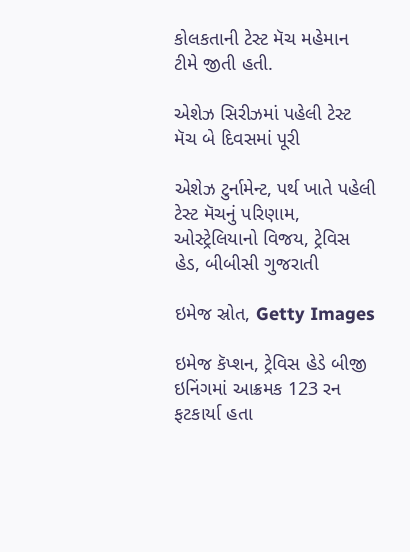કોલકતાની ટેસ્ટ મૅચ મહેમાન ટીમે જીતી હતી.

એશેઝ સિરીઝમાં પહેલી ટેસ્ટ મૅચ બે દિવસમાં પૂરી

એશેઝ ટુર્નામેન્ટ, પર્થ ખાતે પહેલી ટેસ્ટ મૅચનું પરિણામ, ઓસ્ટ્રેલિયાનો વિજય, ટ્રેવિસ હેડ, બીબીસી ગુજરાતી

ઇમેજ સ્રોત, Getty Images

ઇમેજ કૅપ્શન, ટ્રેવિસ હેડે બીજી ઇનિંગમાં આક્રમક 123 રન ફટકાર્યા હતા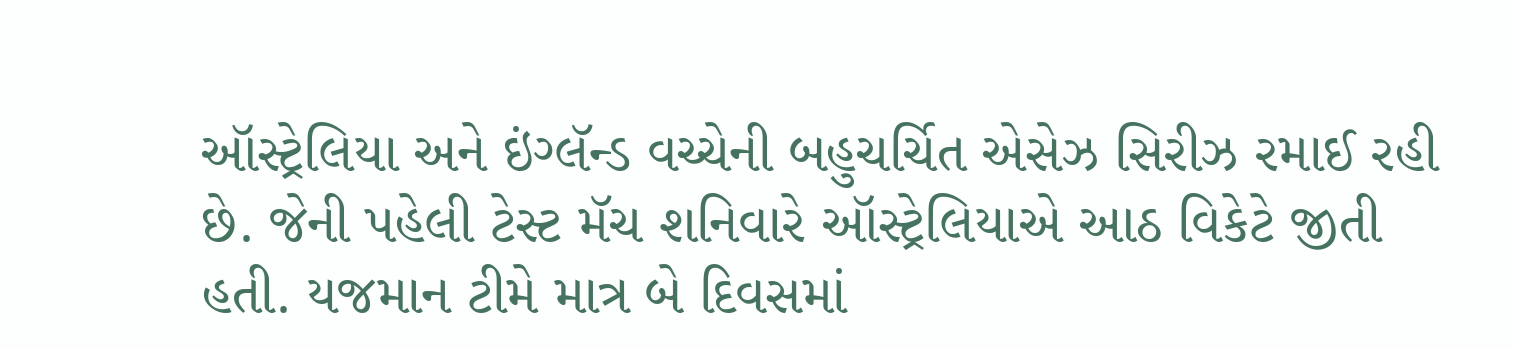ઑસ્ટ્રેલિયા અને ઇંગ્લૅન્ડ વચ્ચેની બહુચર્ચિત એસેઝ સિરીઝ રમાઈ રહી છે. જેની પહેલી ટેસ્ટ મૅચ શનિવારે ઑસ્ટ્રેલિયાએ આઠ વિકેટે જીતી હતી. યજમાન ટીમે માત્ર બે દિવસમાં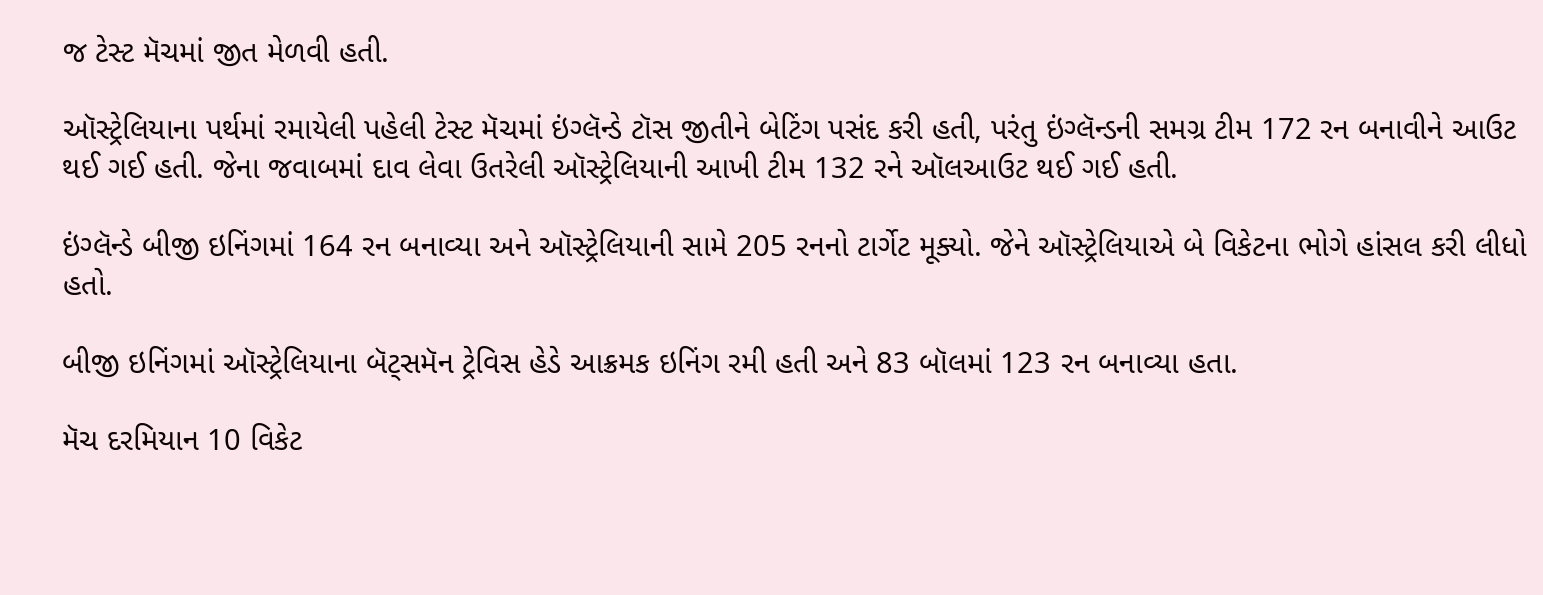જ ટેસ્ટ મૅચમાં જીત મેળવી હતી.

ઑસ્ટ્રેલિયાના પર્થમાં રમાયેલી પહેલી ટેસ્ટ મૅચમાં ઇંગ્લૅન્ડે ટૉસ જીતીને બેટિંગ પસંદ કરી હતી, પરંતુ ઇંગ્લૅન્ડની સમગ્ર ટીમ 172 રન બનાવીને આઉટ થઈ ગઈ હતી. જેના જવાબમાં દાવ લેવા ઉતરેલી ઑસ્ટ્રેલિયાની આખી ટીમ 132 રને ઑલઆઉટ થઈ ગઈ હતી.

ઇંગ્લૅન્ડે બીજી ઇનિંગમાં 164 રન બનાવ્યા અને ઑસ્ટ્રેલિયાની સામે 205 રનનો ટાર્ગેટ મૂક્યો. જેને ઑસ્ટ્રેલિયાએ બે વિકેટના ભોગે હાંસલ કરી લીધો હતો.

બીજી ઇનિંગમાં ઑસ્ટ્રેલિયાના બૅટ્સમૅન ટ્રેવિસ હેડે આક્રમક ઇનિંગ રમી હતી અને 83 બૉલમાં 123 રન બનાવ્યા હતા.

મૅચ દરમિયાન 10 વિકેટ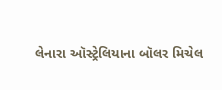લેનારા ઑસ્ટ્રેલિયાના બૉલર મિચેલ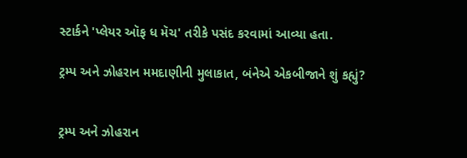સ્ટાર્કને 'પ્લેયર ઑફ ધ મૅચ' તરીકે પસંદ કરવામાં આવ્યા હતા.

ટ્રમ્પ અને ઝોહરાન મમદાણીની મુલાકાત, બંનેએ એકબીજાને શું કહ્યું?


ટ્રમ્પ અને ઝોહરાન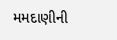મમદાણીની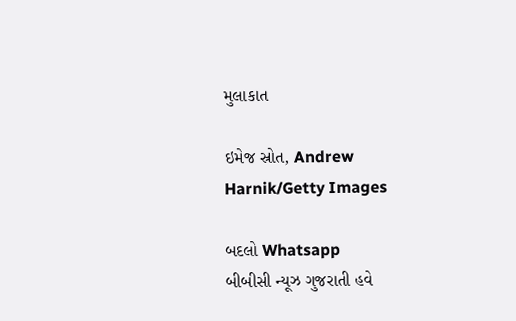મુલાકાત

ઇમેજ સ્રોત, Andrew Harnik/Getty Images

બદલો Whatsapp
બીબીસી ન્યૂઝ ગુજરાતી હવે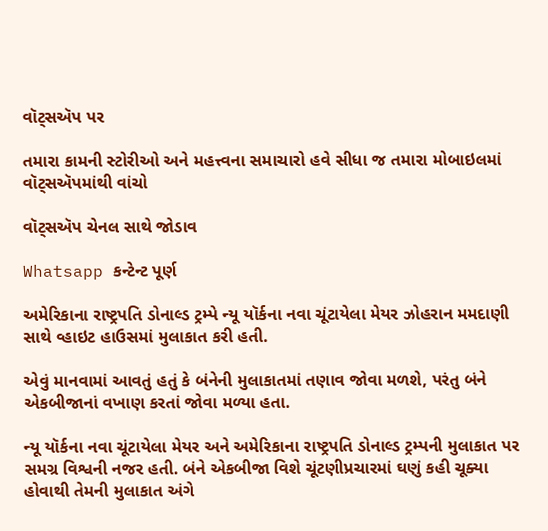વૉટ્સઍપ પર

તમારા કામની સ્ટોરીઓ અને મહત્ત્વના સમાચારો હવે સીધા જ તમારા મોબાઇલમાં વૉટ્સઍપમાંથી વાંચો

વૉટ્સઍપ ચેનલ સાથે જોડાવ

Whatsapp કન્ટેન્ટ પૂર્ણ

અમેરિકાના રાષ્ટ્રપતિ ડોનાલ્ડ ટ્રમ્પે ન્યૂ યૉર્કના નવા ચૂંટાયેલા મેયર ઝોહરાન મમદાણી સાથે વ્હાઇટ હાઉસમાં મુલાકાત કરી હતી.

એવું માનવામાં આવતું હતું કે બંનેની મુલાકાતમાં તણાવ જોવા મળશે, પરંતુ બંને એકબીજાનાં વખાણ કરતાં જોવા મળ્યા હતા.

ન્યૂ યૉર્કના નવા ચૂંટાયેલા મેયર અને અમેરિકાના રાષ્ટ્રપતિ ડોનાલ્ડ ટ્રમ્પની મુલાકાત પર સમગ્ર વિશ્વની નજર હતી. બંને એકબીજા વિશે ચૂંટણીપ્રચારમાં ઘણું કહી ચૂક્યા હોવાથી તેમની મુલાકાત અંગે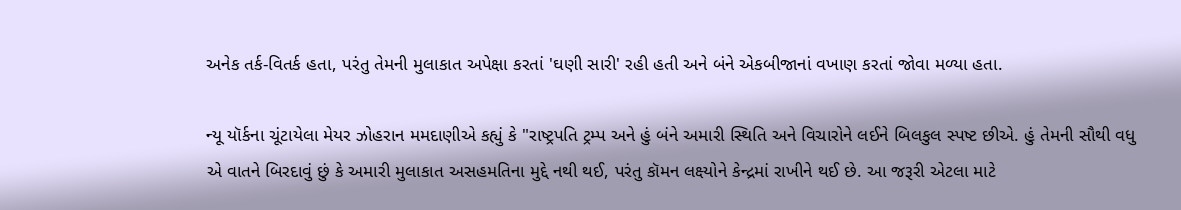અનેક તર્ક-વિતર્ક હતા, પરંતુ તેમની મુલાકાત અપેક્ષા કરતાં 'ઘણી સારી' રહી હતી અને બંને એકબીજાનાં વખાણ કરતાં જોવા મળ્યા હતા.

ન્યૂ યૉર્કના ચૂંટાયેલા મેયર ઝોહરાન મમદાણીએ કહ્યું કે "રાષ્ટ્રપતિ ટ્રમ્પ અને હું બંને અમારી સ્થિતિ અને વિચારોને લઈને બિલકુલ સ્પષ્ટ છીએ. હું તેમની સૌથી વધુ એ વાતને બિરદાવું છું કે અમારી મુલાકાત અસહમતિના મુદ્દે નથી થઈ, પરંતુ કૉમન લક્ષ્યોને કેન્દ્રમાં રાખીને થઈ છે. આ જરૂરી એટલા માટે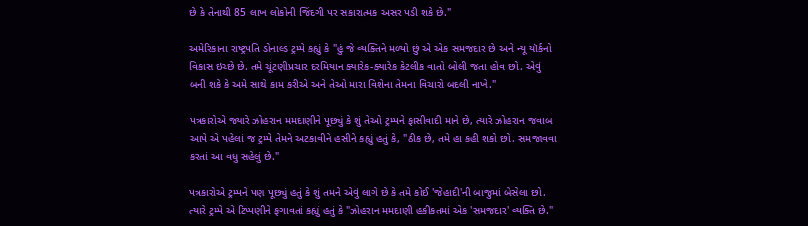છે કે તેનાથી 85 લાખ લોકોની જિંદગી પર સકારાત્મક અસર પડી શકે છે."

અમેરિકાના રાષ્ટ્રપતિ ડોનાલ્ડ ટ્રમ્પે કહ્યું કે "હું જે વ્યક્તિને મળ્યો છું એ એક સમજદાર છે અને ન્યૂ યૉર્કનો વિકાસ ઇચ્છે છે. તમે ચૂંટણીપ્રચાર દરમિયાન ક્યારેક-ક્યારેક કેટલીક વાતો બોલી જતા હોવ છો. એવું બની શકે કે અમે સાથે કામ કરીએ અને તેઓ મારા વિશેના તેમના વિચારો બદલી નાખે."

પત્રકારોએ જ્યારે ઝોહરાન મમદાણીને પૂછ્યું કે શું તેઓ ટ્રમ્પને ફાસીવાદી માને છે, ત્યારે ઝોહરાન જવાબ આપે એ પહેલાં જ ટ્રમ્પે તેમને અટકાવીને હસીને કહ્યું હતું કે, "ઠીક છે, તમે હા કહી શકો છો. સમજાવવા કરતાં આ વધુ સહેલું છે."

પત્રકારોએ ટ્રમ્પને પણ પૂછ્યું હતું કે શું તમને એવું લાગે છે કે તમે કોઈ 'જેહાદી'ની બાજુમાં બેસેલા છો. ત્યારે ટ્રમ્પે એ ટિપ્પણીને ફગાવતાં કહ્યું હતું કે "ઝોહરાન મમદાણી હકીકતમાં એક 'સમજદાર' વ્યક્તિ છે."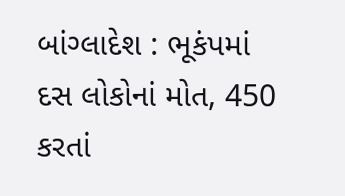બાંગ્લાદેશ : ભૂકંપમાં દસ લોકોનાં મોત, 450 કરતાં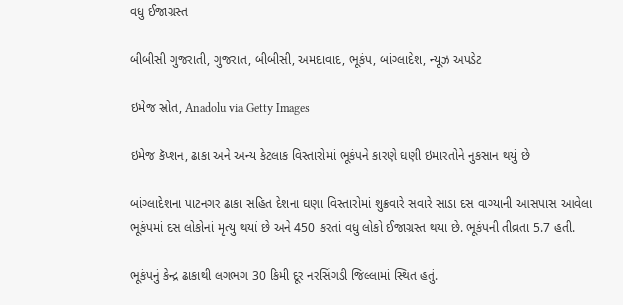વધુ ઈજાગ્રસ્ત

બીબીસી ગુજરાતી, ગુજરાત, બીબીસી, અમદાવાદ, ભૂકંપ, બાંગ્લાદેશ, ન્યૂઝ અપડેટ

ઇમેજ સ્રોત, Anadolu via Getty Images

ઇમેજ કૅપ્શન, ઢાકા અને અન્ય કેટલાક વિસ્તારોમાં ભૂકંપને કારણે ઘણી ઇમારતોને નુકસાન થયું છે

બાંગ્લાદેશના પાટનગર ઢાકા સહિત દેશના ઘણા વિસ્તારોમાં શુક્રવારે સવારે સાડા દસ વાગ્યાની આસપાસ આવેલા ભૂકંપમાં દસ લોકોનાં મૃત્યુ થયાં છે અને 450 કરતાં વધુ લોકો ઈજાગ્રસ્ત થયા છે. ભૂકંપની તીવ્રતા 5.7 હતી.

ભૂકંપનું કેન્દ્ર ઢાકાથી લગભગ 30 કિમી દૂર નરસિંગડી જિલ્લામાં સ્થિત હતું.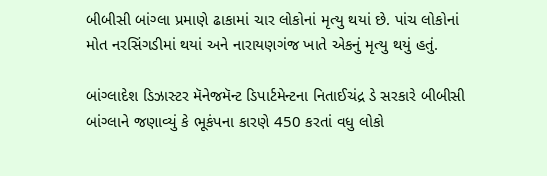બીબીસી બાંગ્લા પ્રમાણે ઢાકામાં ચાર લોકોનાં મૃત્યુ થયાં છે. પાંચ લોકોનાં મોત નરસિંગડીમાં થયાં અને નારાયણગંજ ખાતે એકનું મૃત્યુ થયું હતું.

બાંગ્લાદેશ ડિઝાસ્ટર મૅનેજમૅન્ટ ડિપાર્ટમેન્ટના નિતાઈચંદ્ર ડે સરકારે બીબીસી બાંગ્લાને જણાવ્યું કે ભૂકંપના કારણે 450 કરતાં વધુ લોકો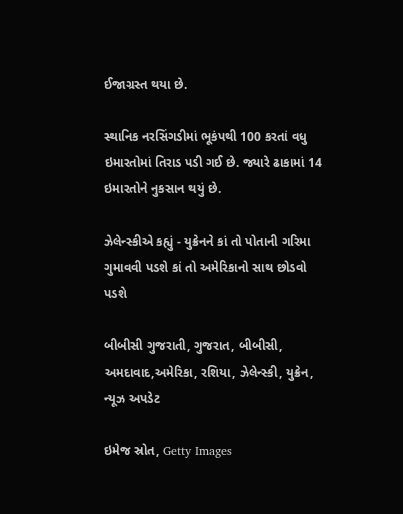ઈજાગ્રસ્ત થયા છે.

સ્થાનિક નરસિંગડીમાં ભૂકંપથી 100 કરતાં વધુ ઇમારતોમાં તિરાડ પડી ગઈ છે. જ્યારે ઢાકામાં 14 ઇમારતોને નુકસાન થયું છે.

ઝેલેન્સ્કીએ કહ્યું - યુક્રેનને કાં તો પોતાની ગરિમા ગુમાવવી પડશે કાં તો અમેરિકાનો સાથ છોડવો પડશે

બીબીસી ગુજરાતી, ગુજરાત, બીબીસી, અમદાવાદ,અમેરિકા, રશિયા, ઝેલેન્સ્કી, યુક્રેન, ન્યૂઝ અપડેટ

ઇમેજ સ્રોત, Getty Images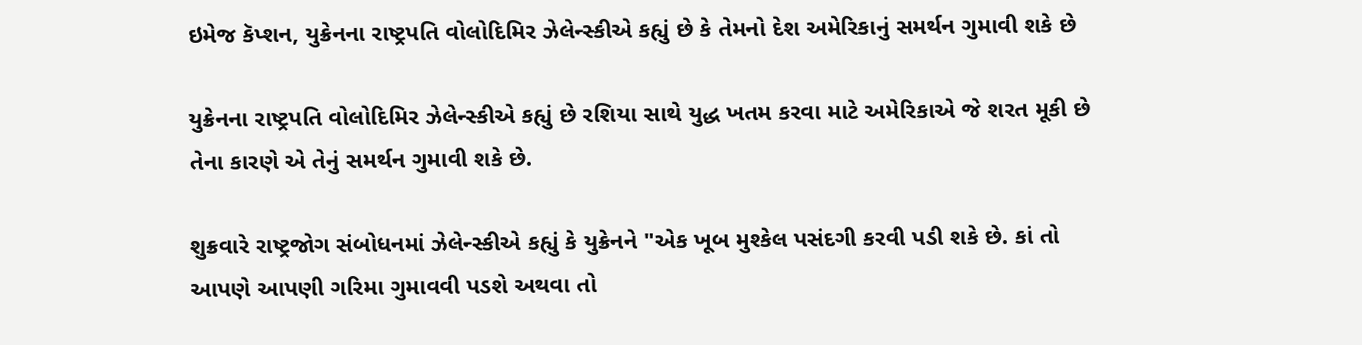ઇમેજ કૅપ્શન, યુક્રેનના રાષ્ટ્રપતિ વોલોદિમિર ઝેલેન્સ્કીએ કહ્યું છે કે તેમનો દેશ અમેરિકાનું સમર્થન ગુમાવી શકે છે

યુક્રેનના રાષ્ટ્રપતિ વોલોદિમિર ઝેલેન્સ્કીએ કહ્યું છે રશિયા સાથે યુદ્ધ ખતમ કરવા માટે અમેરિકાએ જે શરત મૂકી છે તેના કારણે એ તેનું સમર્થન ગુમાવી શકે છે.

શુક્રવારે રાષ્ટ્રજોગ સંબોધનમાં ઝેલેન્સ્કીએ કહ્યું કે યુક્રેનને "એક ખૂબ મુશ્કેલ પસંદગી કરવી પડી શકે છે. કાં તો આપણે આપણી ગરિમા ગુમાવવી પડશે અથવા તો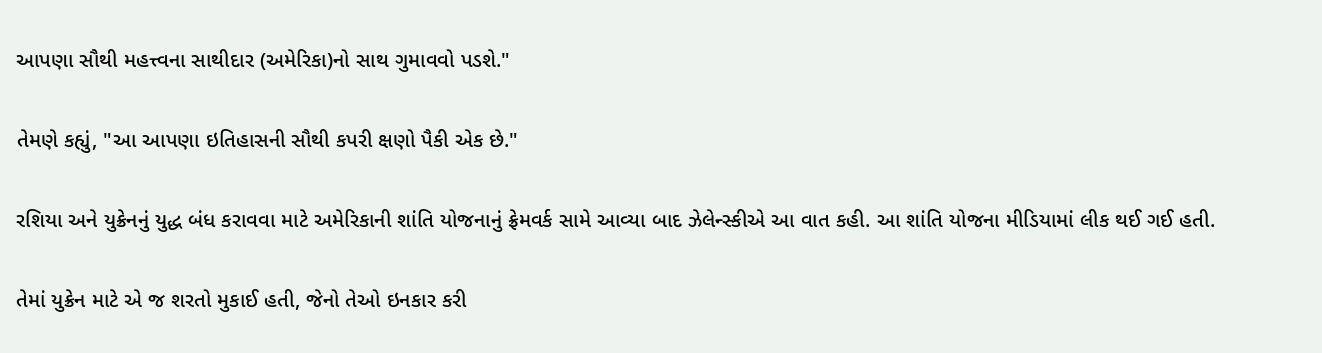આપણા સૌથી મહત્ત્વના સાથીદાર (અમેરિકા)નો સાથ ગુમાવવો પડશે."

તેમણે કહ્યું, "આ આપણા ઇતિહાસની સૌથી કપરી ક્ષણો પૈકી એક છે."

રશિયા અને યુક્રેનનું યુદ્ધ બંધ કરાવવા માટે અમેરિકાની શાંતિ યોજનાનું ફ્રેમવર્ક સામે આવ્યા બાદ ઝેલેન્સ્કીએ આ વાત કહી. આ શાંતિ યોજના મીડિયામાં લીક થઈ ગઈ હતી.

તેમાં યુક્રેન માટે એ જ શરતો મુકાઈ હતી, જેનો તેઓ ઇનકાર કરી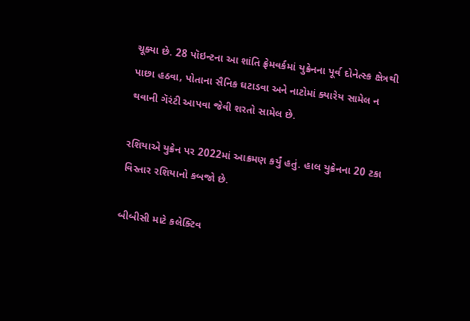ચૂક્યા છે. 28 પૉઇન્ટના આ શાંતિ ફ્રેમવર્કમાં યુક્રેનના પૂર્વ દોનેત્સ્ક ક્ષેત્રથી પાછા હઠવા, પોતાના સૈનિક ઘટાડવા અને નાટોમાં ક્યારેય સામેલ ન થવાની ગૅરંટી આપવા જેવી શરતો સામેલ છે.

રશિયાએ યુક્રેન પર 2022માં આક્રમણ કર્યું હતું. હાલ યુક્રેનના 20 ટકા વિસ્તાર રશિયાનો કબજો છે.

બીબીસી માટે કલેક્ટિવ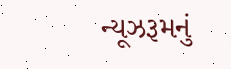ન્યૂઝરૂમનું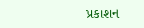પ્રકાશન